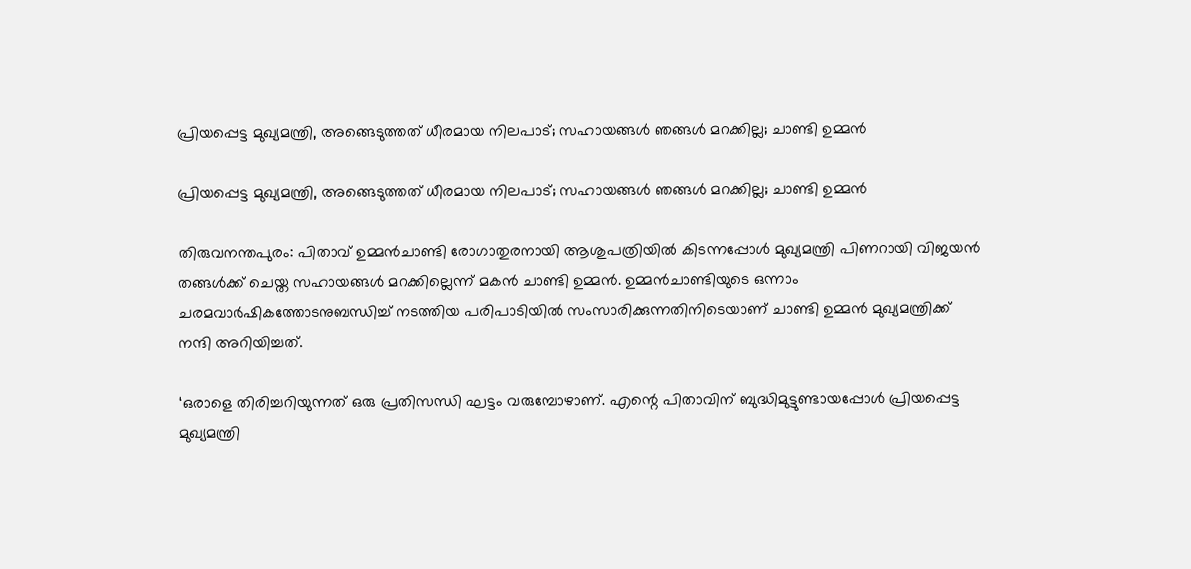പ്രിയപ്പെട്ട മുഖ്യമന്ത്രി, അങ്ങെടുത്തത് ധീരമായ നിലപാട്; സഹായങ്ങള്‍ ഞങ്ങള്‍ മറക്കില്ല; ചാണ്ടി ഉമ്മന്‍

പ്രിയപ്പെട്ട മുഖ്യമന്ത്രി, അങ്ങെടുത്തത് ധീരമായ നിലപാട്; സഹായങ്ങള്‍ ഞങ്ങള്‍ മറക്കില്ല; ചാണ്ടി ഉമ്മന്‍

തിരുവനന്തപുരം: പിതാവ് ഉമ്മന്‍ചാണ്ടി രോഗാതുരനായി ആശുപത്രിയില്‍ കിടന്നപ്പോള്‍ മുഖ്യമന്ത്രി പിണറായി വിജയന്‍ തങ്ങള്‍ക്ക് ചെയ്ത സഹായങ്ങള്‍ മറക്കില്ലെന്ന് മകന്‍ ചാണ്ടി ഉമ്മന്‍. ഉമ്മന്‍ചാണ്ടിയുടെ ഒന്നാം ചരമവാര്‍ഷികത്തോടനുബന്ധിച്ച് നടത്തിയ പരിപാടിയില്‍ സംസാരിക്കുന്നതിനിടെയാണ് ചാണ്ടി ഉമ്മന്‍ മുഖ്യമന്ത്രിക്ക് നന്ദി അറിയിച്ചത്.

‘ഒരാളെ തിരിച്ചറിയുന്നത് ഒരു പ്രതിസന്ധി ഘട്ടം വരുമ്പോഴാണ്. എന്റെ പിതാവിന് ബുദ്ധിമുട്ടുണ്ടായപ്പോള്‍ പ്രിയപ്പെട്ട മുഖ്യമന്ത്രി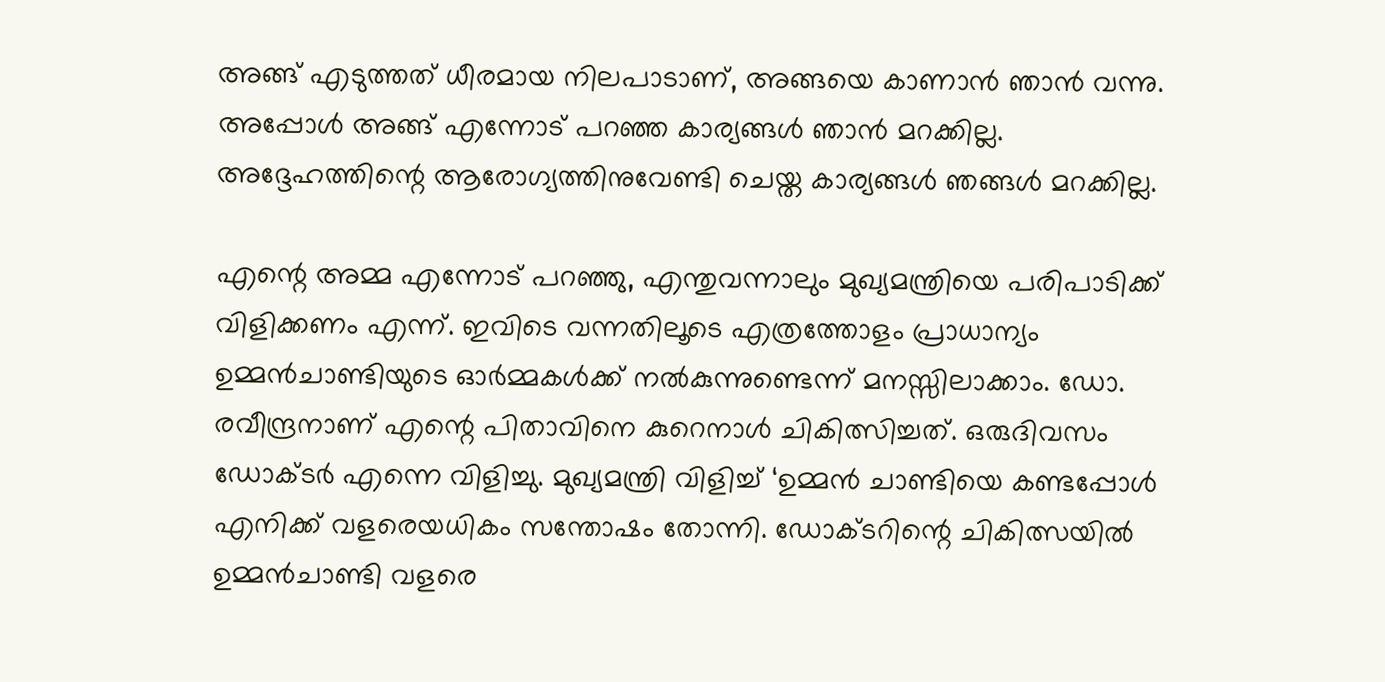അങ്ങ് എടുത്തത് ധീരമായ നിലപാടാണ്, അങ്ങയെ കാണാന്‍ ഞാന്‍ വന്നു. അപ്പോള്‍ അങ്ങ് എന്നോട് പറഞ്ഞ കാര്യങ്ങള്‍ ഞാന്‍ മറക്കില്ല. അദ്ദേഹത്തിന്റെ ആരോഗ്യത്തിനുവേണ്ടി ചെയ്ത കാര്യങ്ങള്‍ ഞങ്ങള്‍ മറക്കില്ല.

എന്റെ അമ്മ എന്നോട് പറഞ്ഞു, എന്തുവന്നാലും മുഖ്യമന്ത്രിയെ പരിപാടിക്ക് വിളിക്കണം എന്ന്. ഇവിടെ വന്നതിലൂടെ എത്രത്തോളം പ്രാധാന്യം ഉമ്മന്‍ചാണ്ടിയുടെ ഓര്‍മ്മകള്‍ക്ക് നല്‍കുന്നുണ്ടെന്ന് മനസ്സിലാക്കാം. ഡോ. രവീന്ദ്രനാണ് എന്റെ പിതാവിനെ കുറെനാള്‍ ചികിത്സിച്ചത്. ഒരുദിവസം ഡോക്ടര്‍ എന്നെ വിളിച്ചു. മുഖ്യമന്ത്രി വിളിച്ച് ‘ഉമ്മന്‍ ചാണ്ടിയെ കണ്ടപ്പോള്‍ എനിക്ക് വളരെയധികം സന്തോഷം തോന്നി. ഡോക്ടറിന്റെ ചികിത്സയില്‍ ഉമ്മന്‍ചാണ്ടി വളരെ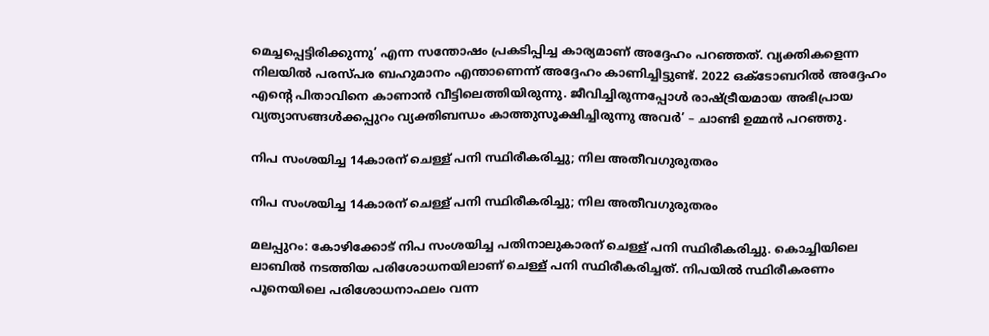മെച്ചപ്പെട്ടിരിക്കുന്നു’ എന്ന സന്തോഷം പ്രകടിപ്പിച്ച കാര്യമാണ് അദ്ദേഹം പറഞ്ഞത്. വ്യക്തികളെന്ന നിലയില്‍ പരസ്പര ബഹുമാനം എന്താണെന്ന് അദ്ദേഹം കാണിച്ചിട്ടുണ്ട്. 2022 ഒക്ടോബറില്‍ അദ്ദേഹം എന്റെ പിതാവിനെ കാണാന്‍ വീട്ടിലെത്തിയിരുന്നു. ജീവിച്ചിരുന്നപ്പോള്‍ രാഷ്ട്രീയമായ അഭിപ്രായ വ്യത്യാസങ്ങള്‍ക്കപ്പുറം വ്യക്തിബന്ധം കാത്തുസൂക്ഷിച്ചിരുന്നു അവര്‍’ – ചാണ്ടി ഉമ്മന്‍ പറഞ്ഞു.

നിപ സംശയിച്ച 14കാരന് ചെള്ള് പനി സ്ഥിരീകരിച്ചു; നില അതീവഗുരുതരം

നിപ സംശയിച്ച 14കാരന് ചെള്ള് പനി സ്ഥിരീകരിച്ചു; നില അതീവഗുരുതരം

മലപ്പുറം: കോഴിക്കോട് നിപ സംശയിച്ച പതിനാലുകാരന് ചെള്ള് പനി സ്ഥിരീകരിച്ചു. കൊച്ചിയിലെ ലാബില്‍ നടത്തിയ പരിശോധനയിലാണ് ചെള്ള് പനി സ്ഥിരീകരിച്ചത്. നിപയില്‍ സ്ഥിരീകരണം പൂനെയിലെ പരിശോധനാഫലം വന്ന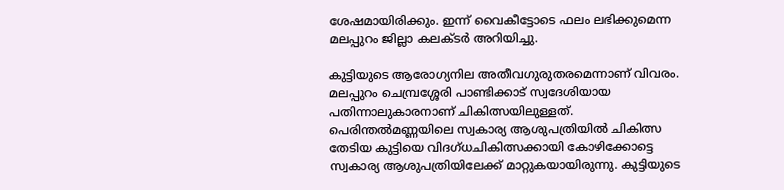ശേഷമായിരിക്കും. ഇന്ന് വൈകീട്ടോടെ ഫലം ലഭിക്കുമെന്ന മലപ്പുറം ജില്ലാ കലക്ടര്‍ അറിയിച്ചു.

കുട്ടിയുടെ ആരോഗ്യനില അതീവഗുരുതരമെന്നാണ് വിവരം. മലപ്പുറം ചെമ്പ്രശ്ശേരി പാണ്ടിക്കാട് സ്വദേശിയായ പതിന്നാലുകാരനാണ് ചികിത്സയിലുള്ളത്. പെരിന്തല്‍മണ്ണയിലെ സ്വകാര്യ ആശുപത്രിയില്‍ ചികിത്സ തേടിയ കുട്ടിയെ വിദഗ്ധചികിത്സക്കായി കോഴിക്കോട്ടെ സ്വകാര്യ ആശുപത്രിയിലേക്ക് മാറ്റുകയായിരുന്നു. കുട്ടിയുടെ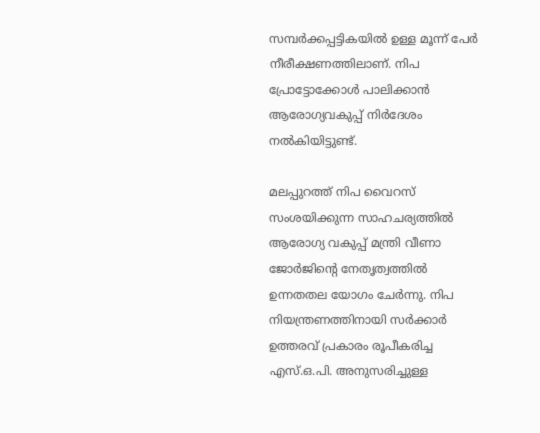സമ്പര്‍ക്കപ്പട്ടികയില്‍ ഉള്ള മൂന്ന് പേര്‍ നീരീക്ഷണത്തിലാണ്. നിപ പ്രോട്ടോക്കോള്‍ പാലിക്കാന്‍ ആരോഗ്യവകുപ്പ് നിര്‍ദേശം നല്‍കിയിട്ടുണ്ട്.

മലപ്പുറത്ത് നിപ വൈറസ് സംശയിക്കുന്ന സാഹചര്യത്തില്‍ ആരോഗ്യ വകുപ്പ് മന്ത്രി വീണാ ജോര്‍ജിന്റെ നേതൃത്വത്തില്‍ ഉന്നതതല യോഗം ചേര്‍ന്നു. നിപ നിയന്ത്രണത്തിനായി സര്‍ക്കാര്‍ ഉത്തരവ് പ്രകാരം രൂപീകരിച്ച എസ്.ഒ.പി. അനുസരിച്ചുള്ള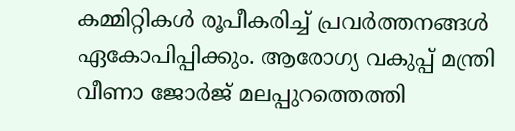കമ്മിറ്റികള്‍ രൂപീകരിച്ച് പ്രവര്‍ത്തനങ്ങള്‍ ഏകോപിപ്പിക്കും. ആരോഗ്യ വകുപ്പ് മന്ത്രി വീണാ ജോര്‍ജ് മലപ്പുറത്തെത്തി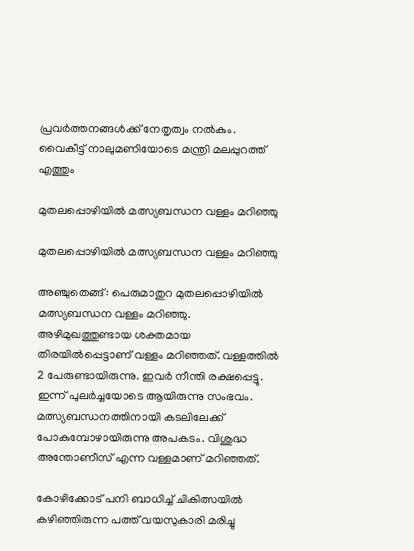പ്രവര്‍ത്തനങ്ങള്‍ക്ക് നേതൃത്വം നല്‍കും. വൈകീട്ട് നാലുമണിയോടെ മന്ത്രി മലപ്പുറത്ത് എത്തും

മുതലപ്പൊഴിയിൽ മത്സ്യബന്ധന വള്ളം മറിഞ്ഞു

മുതലപ്പൊഴിയിൽ മത്സ്യബന്ധന വള്ളം മറിഞ്ഞു

അഞ്ചുതെങ്ങ്: പെരുമാതുറ മുതലപ്പൊഴിയിൽ മത്സ്യബന്ധന വള്ളം മറിഞ്ഞു. അഴിമുഖത്തുണ്ടായ ശക്തമായ തിരയിൽപ്പെട്ടാണ് വള്ളം മറിഞ്ഞത്. വള്ളത്തിൽ 2 പേരുണ്ടായിരുന്നു. ഇവർ നീന്തി രക്ഷപ്പെട്ടു. ഇന്ന് പുലർച്ചയോടെ ആയിരുന്നു സംഭവം. മത്സ്യബന്ധനത്തിനായി കടലിലേക്ക് പോകുമ്പോഴായിരുന്നു അപകടം. വിശുദ്ധ അന്തോണീസ് എന്ന വള്ളമാണ് മറിഞ്ഞത്.

കോഴിക്കോട് പനി ബാധിച്ച് ചികിത്സയില്‍ കഴിഞ്ഞിരുന്ന പത്ത് വയസുകാരി മരിച്ചു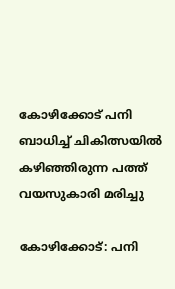കോഴിക്കോട് പനി ബാധിച്ച് ചികിത്സയില്‍ കഴിഞ്ഞിരുന്ന പത്ത് വയസുകാരി മരിച്ചു

കോഴിക്കോട്: പനി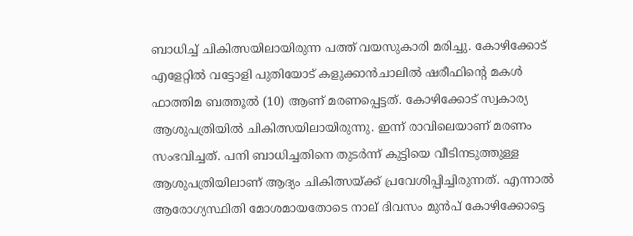ബാധിച്ച് ചികിത്സയിലായിരുന്ന പത്ത് വയസുകാരി മരിച്ചു. കോഴിക്കോട് എളേറ്റിൽ വട്ടോളി പുതിയോട് കളുക്കാൻചാലിൽ ഷരീഫിന്റെ മകൾ ഫാത്തിമ ബത്തൂൽ (10) ആണ് മരണപ്പെട്ടത്. കോഴിക്കോട് സ്വകാര്യ ആശുപത്രിയിൽ ചികിത്സയിലായിരുന്നു. ഇന്ന് രാവിലെയാണ് മരണം സംഭവിച്ചത്. പനി ബാധിച്ചതിനെ തുടര്‍ന്ന് കുട്ടിയെ വീടിനടുത്തുള്ള ആശുപത്രിയിലാണ് ആദ്യം ചികിത്സയ്ക്ക് പ്രവേശിപ്പിച്ചിരുന്നത്. എന്നാൽ ആരോഗ്യസ്ഥിതി മോശമായതോടെ നാല് ദിവസം മുൻപ് കോഴിക്കോട്ടെ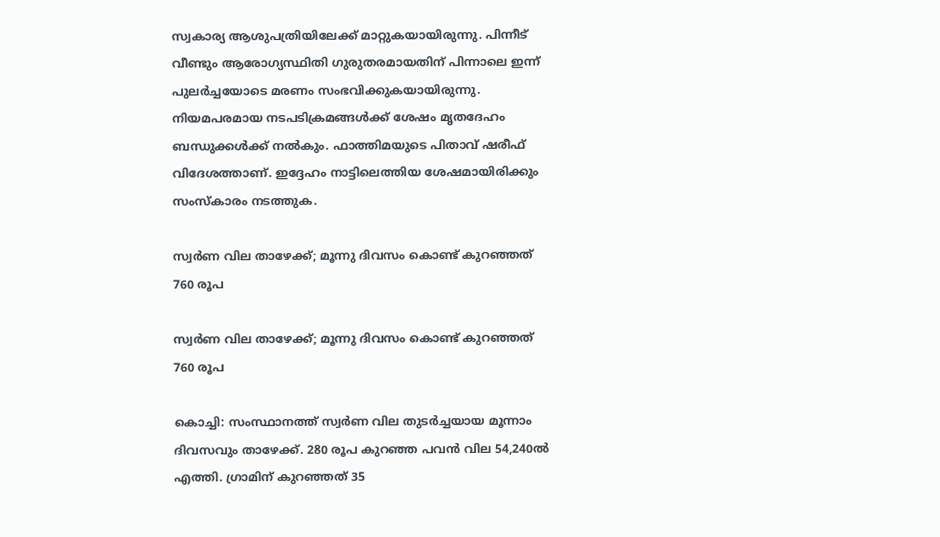സ്വകാര്യ ആശുപത്രിയിലേക്ക് മാറ്റുകയായിരുന്നു. പിന്നീട് വീണ്ടും ആരോഗ്യസ്ഥിതി ഗുരുതരമായതിന് പിന്നാലെ ഇന്ന് പുല‍ർച്ചയോടെ മരണം സംഭവിക്കുകയായിരുന്നു. നിയമപരമായ നടപടിക്രമങ്ങൾക്ക് ശേഷം മൃതദേഹം ബന്ധുക്കൾക്ക് നൽകും. ഫാത്തിമയുടെ പിതാവ് ഷരീഫ് വിദേശത്താണ്. ഇദ്ദേഹം നാട്ടിലെത്തിയ ശേഷമായിരിക്കും സംസ്കാരം നടത്തുക.

സ്വര്‍ണ വില താഴേക്ക്; മൂന്നു ദിവസം കൊണ്ട് കുറഞ്ഞത് 760 രൂപ

സ്വര്‍ണ വില താഴേക്ക്; മൂന്നു ദിവസം കൊണ്ട് കുറഞ്ഞത് 760 രൂപ

കൊച്ചി: സംസ്ഥാനത്ത് സ്വര്‍ണ വില തുടര്‍ച്ചയായ മൂന്നാം ദിവസവും താഴേക്ക്. 280 രൂപ കുറഞ്ഞ പവന്‍ വില 54,240ല്‍ എത്തി. ഗ്രാമിന് കുറഞ്ഞത് 35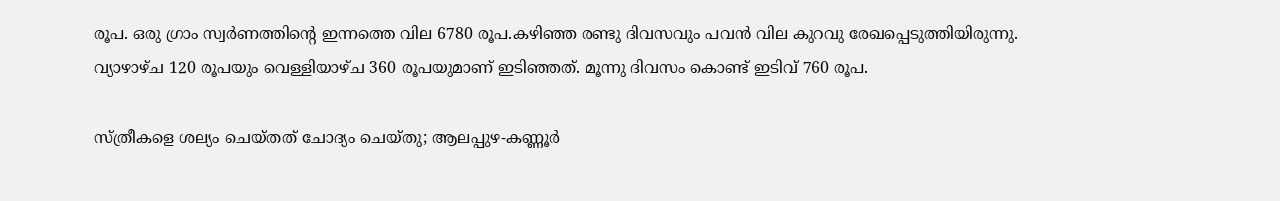രൂപ. ഒരു ഗ്രാം സ്വര്‍ണത്തിന്റെ ഇന്നത്തെ വില 6780 രൂപ.കഴിഞ്ഞ രണ്ടു ദിവസവും പവന്‍ വില കുറവു രേഖപ്പെടുത്തിയിരുന്നു. വ്യാഴാഴ്ച 120 രൂപയും വെള്ളിയാഴ്ച 360 രൂപയുമാണ് ഇടിഞ്ഞത്. മൂന്നു ദിവസം കൊണ്ട് ഇടിവ് 760 രൂപ.

സ്ത്രീകളെ ശല്യം ചെയ്‌തത് ചോദ്യം ചെയ്‌തു; ആലപ്പുഴ-കണ്ണൂർ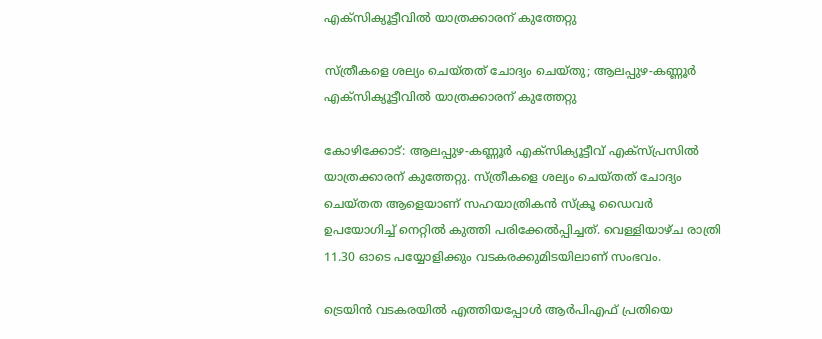എക്സിക്യൂട്ടീവിൽ യാത്രക്കാരന് കുത്തേറ്റു

സ്ത്രീകളെ ശല്യം ചെയ്‌തത് ചോദ്യം ചെയ്‌തു; ആലപ്പുഴ-കണ്ണൂർ എക്സിക്യൂട്ടീവിൽ യാത്രക്കാരന് കുത്തേറ്റു

കോഴിക്കോട്: ആലപ്പുഴ-കണ്ണൂർ എക്സിക്യൂട്ടീവ് എക്സ്‌പ്രസിൽ യാത്രക്കാരന് കുത്തേറ്റു. സ്ത്രീകളെ ശല്യം ചെയ്തത് ചോദ്യം ചെയ്തത ആളെയാണ് സഹയാത്രികൻ സ്ക്രൂ ഡൈവർ ഉപയോഗിച്ച് നെറ്റിൽ കുത്തി പരിക്കേൽപ്പിച്ചത്. വെള്ളിയാഴ്ച രാത്രി 11.30 ഓടെ പയ്യോളിക്കും വടകരക്കുമിടയിലാണ് സംഭവം.

ട്രെയിൻ വടകരയിൽ എത്തിയപ്പോൾ ആർപിഎഫ് പ്രതിയെ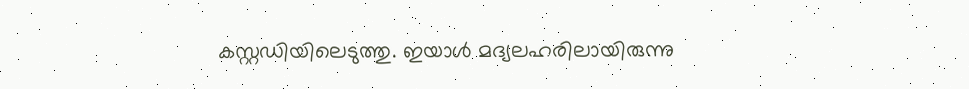കസ്റ്റഡിയിലെടുത്തു. ഇയാൾ മദ്യലഹരിലായിരുന്നു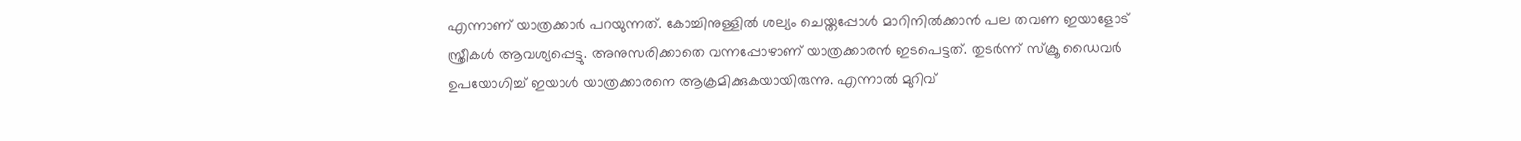എന്നാണ് യാത്രക്കാർ പറയുന്നത്. കോച്ചിനുള്ളിൽ ശല്യം ചെയ്തപ്പോൾ മാറിനിൽക്കാൻ പല തവണ ഇയാളോട് സ്ത്രീകൾ ആവശ്യപ്പെട്ടു. അനുസരിക്കാതെ വന്നപ്പോഴാണ് യാത്രക്കാരൻ ഇടപെട്ടത്. തുടർന്ന് സ്ക്രൂ ഡൈവർ ഉപയോഗിച്ച് ഇയാൾ യാത്രക്കാരനെ ആക്രമിക്കുകയായിരുന്നു. എന്നാൽ മുറിവ്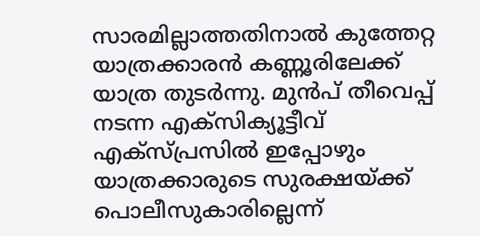സാരമില്ലാത്തതിനാല്‍ കുത്തേറ്റ യാത്രക്കാരന്‍ കണ്ണൂരിലേക്ക് യാത്ര തുടര്‍ന്നു. മുന്‍പ് തീവെപ്പ് നടന്ന എക്‌സിക്യൂട്ടീവ് എക്‌സ്പ്രസില്‍ ഇപ്പോഴും യാത്രക്കാരുടെ സുരക്ഷയ്ക്ക് പൊലീസുകാരില്ലെന്ന്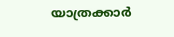യാത്രക്കാര്‍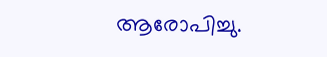ആരോപിച്ചു.